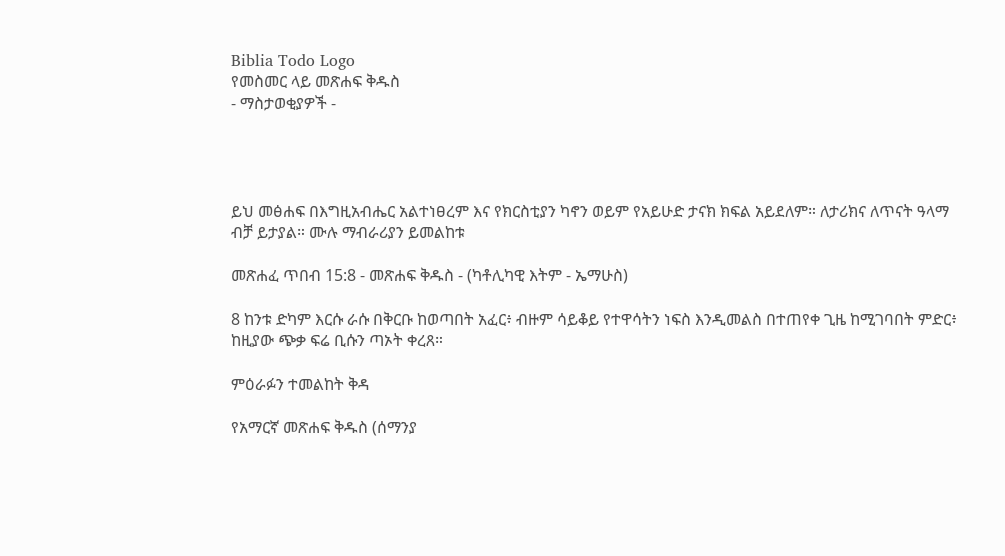Biblia Todo Logo
የመስመር ላይ መጽሐፍ ቅዱስ
- ማስታወቂያዎች -




ይህ መፅሐፍ በእግዚአብሔር አልተነፀረም እና የክርስቲያን ካኖን ወይም የአይሁድ ታናክ ክፍል አይደለም። ለታሪክና ለጥናት ዓላማ ብቻ ይታያል። ሙሉ ማብራሪያን ይመልከቱ

መጽሐፈ ጥበብ 15:8 - መጽሐፍ ቅዱስ - (ካቶሊካዊ እትም - ኤማሁስ)

8 ከንቱ ድካም እርሱ ራሱ በቅርቡ ከወጣበት አፈር፥ ብዙም ሳይቆይ የተዋሳትን ነፍስ እንዲመልስ በተጠየቀ ጊዜ ከሚገባበት ምድር፥ ከዚያው ጭቃ ፍሬ ቢሱን ጣኦት ቀረጸ።

ምዕራፉን ተመልከት ቅዳ

የአማርኛ መጽሐፍ ቅዱስ (ሰማንያ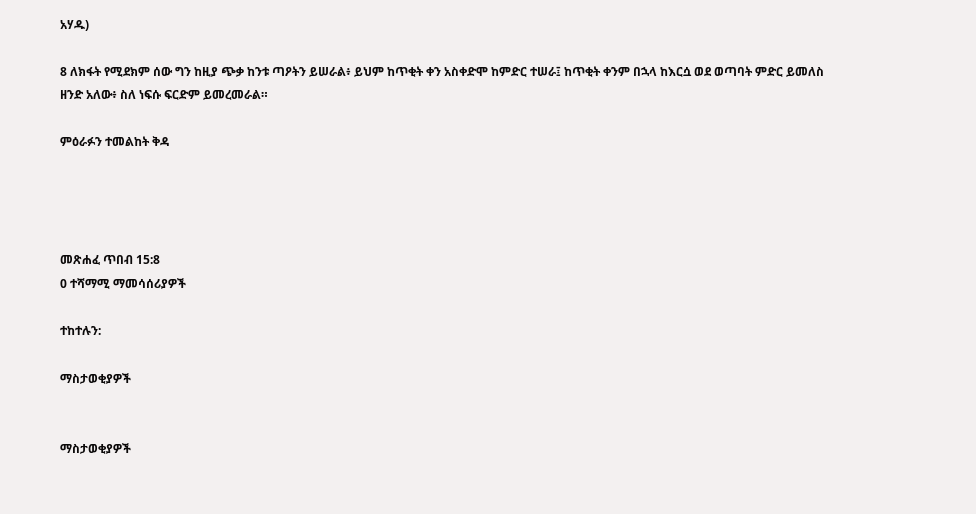አሃዱ)

8 ለክፋት የሚደክም ሰው ግን ከዚያ ጭቃ ከንቱ ጣዖትን ይሠራል፥ ይህም ከጥቂት ቀን አስቀድሞ ከምድር ተሠራ፤ ከጥቂት ቀንም በኋላ ከእርሷ ወደ ወጣባት ምድር ይመለስ ዘንድ አለው፥ ስለ ነፍሱ ፍርድም ይመረመራል።

ምዕራፉን ተመልከት ቅዳ




መጽሐፈ ጥበብ 15:8
0 ተሻማሚ ማመሳሰሪያዎች

ተከተሉን:

ማስታወቂያዎች


ማስታወቂያዎች